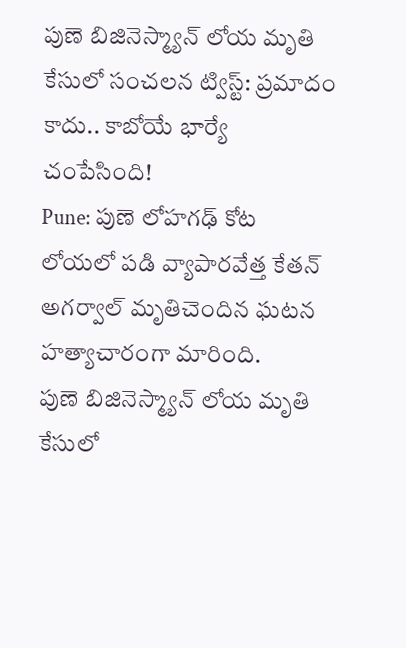పుణె బిజినెస్మ్యాన్ లోయ మృతి కేసులో సంచలన ట్విస్ట్: ప్రమాదం కాదు.. కాబోయే భార్యే చంపేసింది!
Pune: పుణె లోహగఢ్ కోట లోయలో పడి వ్యాపారవేత్త కేతన్ అగర్వాల్ మృతిచెందిన ఘటన హత్యాచారంగా మారింది.
పుణె బిజినెస్మ్యాన్ లోయ మృతి కేసులో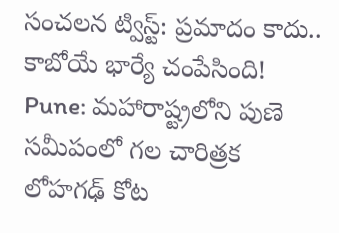సంచలన ట్విస్ట్: ప్రమాదం కాదు.. కాబోయే భార్యే చంపేసింది!
Pune: మహారాష్ట్రలోని పుణె సమీపంలో గల చారిత్రక లోహగఢ్ కోట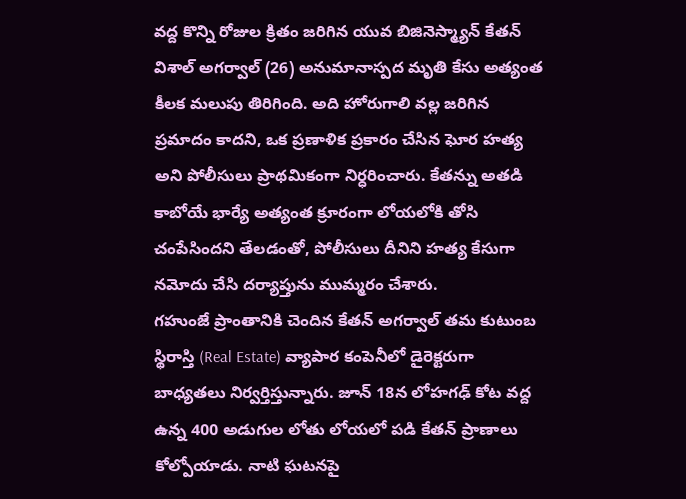వద్ద కొన్ని రోజుల క్రితం జరిగిన యువ బిజినెస్మ్యాన్ కేతన్ విశాల్ అగర్వాల్ (26) అనుమానాస్పద మృతి కేసు అత్యంత కీలక మలుపు తిరిగింది. అది హోరుగాలి వల్ల జరిగిన ప్రమాదం కాదని, ఒక ప్రణాళిక ప్రకారం చేసిన ఘోర హత్య అని పోలీసులు ప్రాథమికంగా నిర్ధరించారు. కేతన్ను అతడి కాబోయే భార్యే అత్యంత క్రూరంగా లోయలోకి తోసి చంపేసిందని తేలడంతో, పోలీసులు దీనిని హత్య కేసుగా నమోదు చేసి దర్యాప్తును ముమ్మరం చేశారు.
గహుంజే ప్రాంతానికి చెందిన కేతన్ అగర్వాల్ తమ కుటుంబ స్థిరాస్తి (Real Estate) వ్యాపార కంపెనీలో డైరెక్టరుగా బాధ్యతలు నిర్వర్తిస్తున్నారు. జూన్ 18న లోహగఢ్ కోట వద్ద ఉన్న 400 అడుగుల లోతు లోయలో పడి కేతన్ ప్రాణాలు కోల్పోయాడు. నాటి ఘటనపై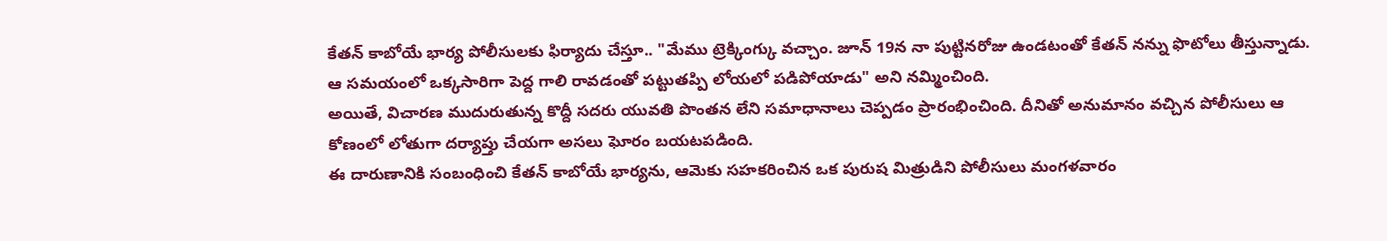కేతన్ కాబోయే భార్య పోలీసులకు ఫిర్యాదు చేస్తూ.. "మేము ట్రెక్కింగ్కు వచ్చాం. జూన్ 19న నా పుట్టినరోజు ఉండటంతో కేతన్ నన్ను ఫొటోలు తీస్తున్నాడు. ఆ సమయంలో ఒక్కసారిగా పెద్ద గాలి రావడంతో పట్టుతప్పి లోయలో పడిపోయాడు" అని నమ్మించింది.
అయితే, విచారణ ముదురుతున్న కొద్దీ సదరు యువతి పొంతన లేని సమాధానాలు చెప్పడం ప్రారంభించింది. దీనితో అనుమానం వచ్చిన పోలీసులు ఆ కోణంలో లోతుగా దర్యాప్తు చేయగా అసలు ఘోరం బయటపడింది.
ఈ దారుణానికి సంబంధించి కేతన్ కాబోయే భార్యను, ఆమెకు సహకరించిన ఒక పురుష మిత్రుడిని పోలీసులు మంగళవారం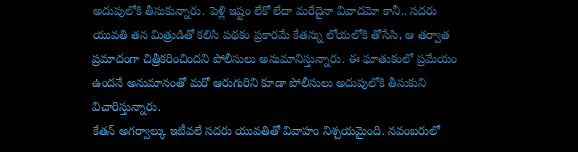అదుపులోకి తీసుకున్నారు. పెళ్లి ఇష్టం లేకో లేదా మరేదైనా వివాదమో కానీ.. సదరు యువతి తన మిత్రుడితో కలిసి పథకం ప్రకారమే కేతన్ను లోయలోకి తోసేసి, ఆ తర్వాత ప్రమాదంగా చిత్రీకరించిందని పోలీసులు అనుమానిస్తున్నారు. ఈ ఘాతుకంలో ప్రమేయం ఉందనే అనుమానంతో మరో ఆరుగురిని కూడా పోలీసులు అదుపులోకి తీసుకుని విచారిస్తున్నారు.
కేతన్ అగర్వాల్కు ఇటీవలే సదరు యువతితో వివాహం నిశ్చయమైంది. నవంబరులో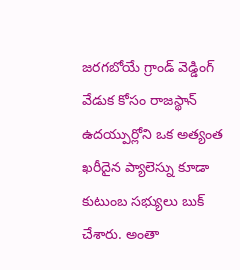జరగబోయే గ్రాండ్ వెడ్డింగ్ వేడుక కోసం రాజస్థాన్ ఉదయ్పుర్లోని ఒక అత్యంత ఖరీదైన ప్యాలెస్ను కూడా కుటుంబ సభ్యులు బుక్ చేశారు. అంతా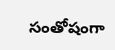సంతోషంగా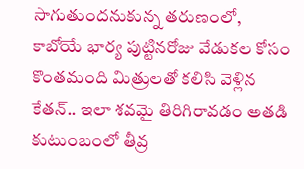సాగుతుందనుకున్న తరుణంలో, కాబోయే భార్య పుట్టినరోజు వేడుకల కోసం కొంతమంది మిత్రులతో కలిసి వెళ్లిన కేతన్.. ఇలా శవమై తిరిగిరావడం అతడి కుటుంబంలో తీవ్ర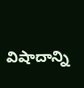విషాదాన్ని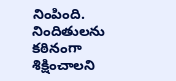నింపింది. నిందితులను కఠినంగా శిక్షించాలని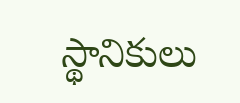స్థానికులు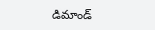డిమాండ్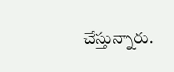చేస్తున్నారు.